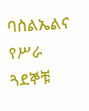ባስልኤልና የሥራ ጓደኞቹ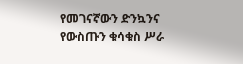የመገናኛውን ድንኳንና የውስጡን ቁሳቁስ ሥራ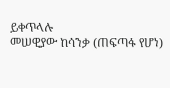ይቀጥላሉ
መሠዊያው ከሳንቃ (ጠፍጣፋ የሆነ)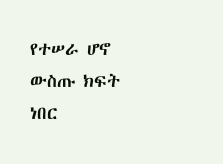የተሠራ ሆኖ ውስጡ ክፍት ነበር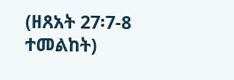(ዘጸአት 27፡7-8 ተመልከት)